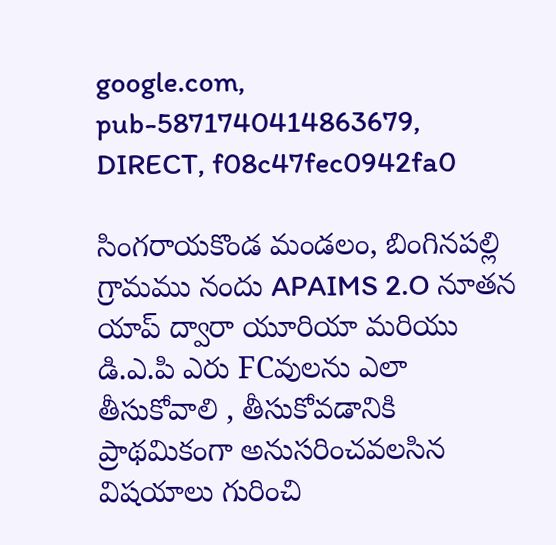google.com, pub-5871740414863679, DIRECT, f08c47fec0942fa0

సింగరాయకొండ మండలం, బింగినపల్లి గ్రామము నందు APAIMS 2.O నూతన యాప్ ద్వారా యూరియా మరియు డి.ఎ.పి ఎరు FCవులను ఎలా తీసుకోవాలి , తీసుకోవడానికి ప్రాథమికంగా అనుసరించవలసిన విషయాలు గురించి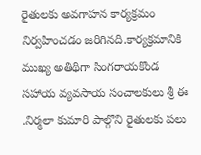రైతులకు అవగాహన కార్యక్రమం నిర్వహించడం జరిగినది.కార్యక్రమానికి ముఖ్య అతిథిగా సింగరాయకొండ సహాయ వ్యవసాయ సంచాలకులు శ్రీ ఈ .నిర్మలా కుమారి పాల్గొని రైతులకు పలు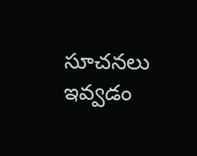సూచనలు ఇవ్వడం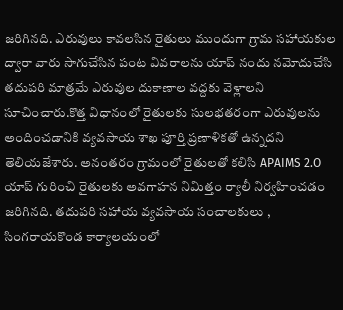జరిగినది. ఎరువులు కావలసిన రైతులు ముందుగా గ్రామ సహాయకుల ద్వారా వారు సాగుచేసిన పంట వివరాలను యాప్ నందు నమోదుచేసి తదుపరి మాత్రమే ఎరువుల దుకాణాల వద్దకు వెళ్లాలని సూచించారు.కొత్త విధానంలో రైతులకు సులభతరంగా ఎరువులను అందించడానికి వ్యవసాయ శాఖ పూర్తి ప్రణాళికతో ఉన్నదని తెలియజేశారు. అనంతరం గ్రామంలో రైతులతో కలిసి APAIMS 2.O యాప్ గురించి రైతులకు అవగాహన నిమిత్తం ర్యాలీ నిర్వహించడం జరిగినది. తదుపరి సహాయ వ్యవసాయ సంచాలకులు , సింగరాయకొండ కార్యాలయంలో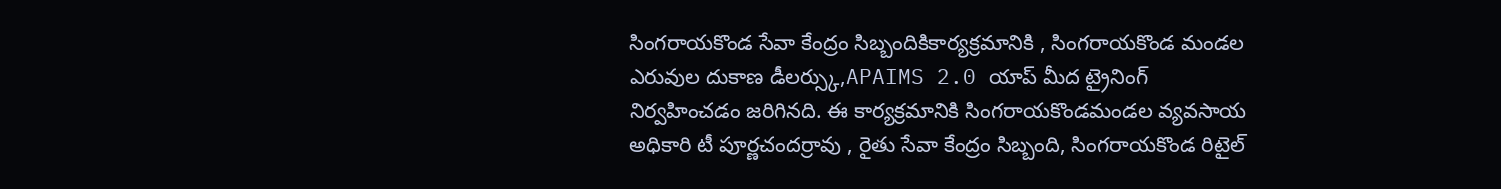సింగరాయకొండ సేవా కేంద్రం సిబ్బందికికార్యక్రమానికి , సింగరాయకొండ మండల ఎరువుల దుకాణ డీలర్స్కు,APAIMS 2.0 యాప్ మీద ట్రైనింగ్ నిర్వహించడం జరిగినది. ఈ కార్యక్రమానికి సింగరాయకొండమండల వ్యవసాయ అధికారి టీ పూర్ణచందర్రావు , రైతు సేవా కేంద్రం సిబ్బంది, సింగరాయకొండ రిటైల్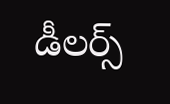డీలర్స్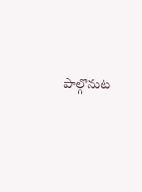పాల్గొనుట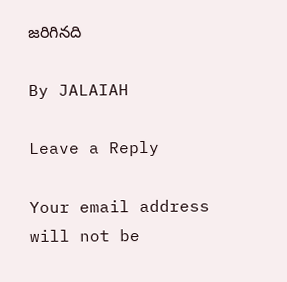జరిగినది

By JALAIAH

Leave a Reply

Your email address will not be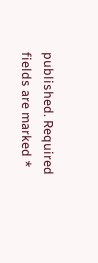published. Required fields are marked *